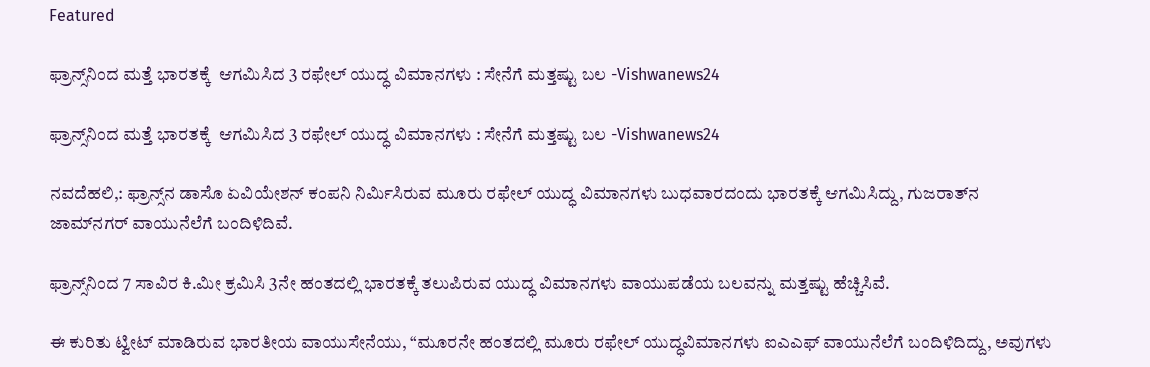Featured

ಫ್ರಾನ್ಸ್‌ನಿಂದ ಮತ್ತೆ ಭಾರತಕ್ಕೆ  ಆಗಮಿಸಿದ 3 ರಫೇಲ್ ಯುದ್ಧ ವಿಮಾನಗಳು : ಸೇನೆಗೆ ಮತ್ತಷ್ಟು ಬಲ -Vishwanews24

ಫ್ರಾನ್ಸ್‌ನಿಂದ ಮತ್ತೆ ಭಾರತಕ್ಕೆ  ಆಗಮಿಸಿದ 3 ರಫೇಲ್ ಯುದ್ಧ ವಿಮಾನಗಳು : ಸೇನೆಗೆ ಮತ್ತಷ್ಟು ಬಲ -Vishwanews24

ನವದೆಹಲಿ,: ಫ್ರಾನ್ಸ್‌ನ ಡಾಸೊ ಏವಿಯೇಶನ್‌ ಕಂಪನಿ ನಿರ್ಮಿಸಿರುವ ಮೂರು ರಫೇಲ್‌ ಯುದ್ಧ ವಿಮಾನಗಳು ಬುಧವಾರದಂದು ಭಾರತಕ್ಕೆ ಆಗಮಿಸಿದ್ದು, ಗುಜರಾತ್‌ನ ಜಾಮ್‌ನಗರ್ ವಾಯುನೆಲೆಗೆ ಬಂದಿಳಿದಿವೆ.

ಫ್ರಾನ್ಸ್‌ನಿಂದ 7 ಸಾವಿರ ಕಿ.ಮೀ ಕ್ರಮಿಸಿ 3ನೇ ಹಂತದಲ್ಲಿ ಭಾರತಕ್ಕೆ ತಲುಪಿರುವ ಯುದ್ಧ ವಿಮಾನಗಳು ವಾಯುಪಡೆಯ ಬಲವನ್ನು ಮತ್ತಷ್ಟು ಹೆಚ್ಚಿಸಿವೆ.

ಈ ಕುರಿತು ಟ್ವೀಟ್‌ ಮಾಡಿರುವ ಭಾರತೀಯ ವಾಯುಸೇನೆಯು, “ಮೂರನೇ ಹಂತದಲ್ಲಿ ಮೂರು ರಫೇಲ್‌ ಯುದ್ಧವಿಮಾನಗಳು ಐಎಎಫ್‌ ವಾಯುನೆಲೆಗೆ ಬಂದಿಳಿದಿದ್ದು, ಅವುಗಳು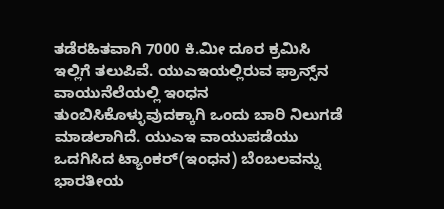ತಡೆರಹಿತವಾಗಿ 7000 ಕಿ.ಮೀ ದೂರ ಕ್ರಮಿಸಿ ಇಲ್ಲಿಗೆ ತಲುಪಿವೆ. ಯುಎಇಯಲ್ಲಿರುವ ಫ್ರಾನ್ಸ್‌ನ ವಾಯುನೆಲೆಯಲ್ಲಿ ಇಂಧನ ತುಂಬಿಸಿಕೊಳ್ಳುವುದಕ್ಕಾಗಿ ಒಂದು ಬಾರಿ ನಿಲುಗಡೆ ಮಾಡಲಾಗಿದೆ. ಯುಎಇ ವಾಯುಪಡೆಯು ಒದಗಿಸಿದ ಟ್ಯಾಂಕರ್(ಇಂಧನ) ಬೆಂಬಲವನ್ನು ಭಾರತೀಯ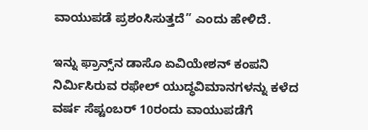ವಾಯುಪಡೆ ಪ್ರಶಂಸಿಸುತ್ತದೆ” ಎಂದು ಹೇಳಿದೆ.

ಇನ್ನು ಫ್ರಾನ್ಸ್‌ನ ಡಾಸೊ ಏವಿಯೇಶನ್‌ ಕಂಪನಿ ನಿರ್ಮಿಸಿರುವ ರಫೇಲ್‌ ಯುದ್ಧವಿಮಾನಗಳನ್ನು ಕಳೆದ ವರ್ಷ ಸೆಪ್ಟಂಬರ್ 10ರಂದು ವಾಯುಪಡೆಗೆ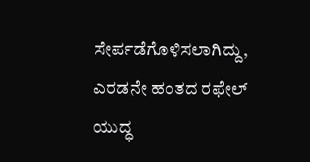ಸೇರ್ಪಡೆಗೊಳಿಸಲಾಗಿದ್ದು, ಎರಡನೇ ಹಂತದ ರಫೇಲ್‌ ಯುದ್ಧ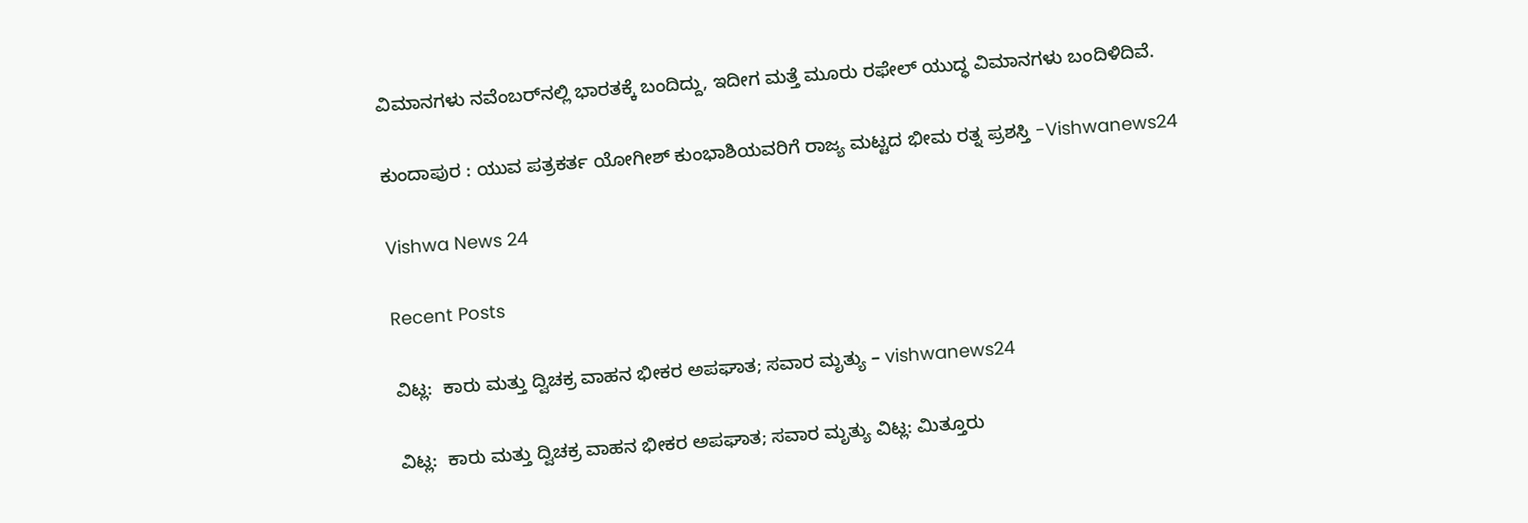ವಿಮಾನಗಳು ನವೆಂಬರ್‌ನಲ್ಲಿ ಭಾರತಕ್ಕೆ ಬಂದಿದ್ದು, ಇದೀಗ ಮತ್ತೆ ಮೂರು ರಫೇಲ್‌ ಯುದ್ಧ ವಿಮಾನಗಳು ಬಂದಿಳಿದಿವೆ.

ಕುಂದಾಪುರ : ಯುವ ಪತ್ರಕರ್ತ ಯೋಗೀಶ್ ಕುಂಭಾಶಿಯವರಿಗೆ ರಾಜ್ಯ ಮಟ್ಟದ ಭೀಮ ರತ್ನ ಪ್ರಶಸ್ತಿ -Vishwanews24

Vishwa News 24

Recent Posts

ವಿಟ್ಲ:  ಕಾರು ಮತ್ತು ದ್ವಿಚಕ್ರ ವಾಹನ ಭೀಕರ ಅಪಘಾತ; ಸವಾರ ಮೃತ್ಯು – vishwanews24

ವಿಟ್ಲ:  ಕಾರು ಮತ್ತು ದ್ವಿಚಕ್ರ ವಾಹನ ಭೀಕರ ಅಪಘಾತ; ಸವಾರ ಮೃತ್ಯು ವಿಟ್ಲ: ಮಿತ್ತೂರು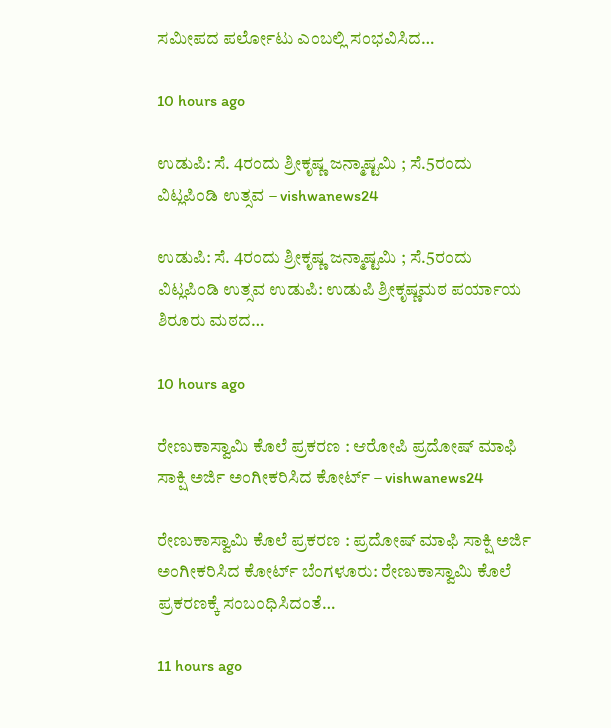ಸಮೀಪದ ಪರ್ಲೋಟು ಎಂಬಲ್ಲಿ ಸಂಭವಿಸಿದ…

10 hours ago

ಉಡುಪಿ: ಸೆ. 4ರಂದು ಶ್ರೀಕೃಷ್ಣ ಜನ್ಮಾಷ್ಟಮಿ ; ಸೆ.5ರಂದು ವಿಟ್ಲಪಿಂಡಿ ಉತ್ಸವ – vishwanews24

ಉಡುಪಿ: ಸೆ. 4ರಂದು ಶ್ರೀಕೃಷ್ಣ ಜನ್ಮಾಷ್ಟಮಿ ; ಸೆ.5ರಂದು ವಿಟ್ಲಪಿಂಡಿ ಉತ್ಸವ ಉಡುಪಿ: ಉಡುಪಿ ಶ್ರೀಕೃಷ್ಣಮಠ ಪರ್ಯಾಯ ಶಿರೂರು ಮಠದ…

10 hours ago

ರೇಣುಕಾಸ್ವಾಮಿ ಕೊಲೆ ಪ್ರಕರಣ : ಆರೋಪಿ ಪ್ರದೋಷ್ ಮಾಫಿ ಸಾಕ್ಷಿ ಅರ್ಜಿ ಅಂಗೀಕರಿಸಿದ ಕೋರ್ಟ್ – vishwanews24

ರೇಣುಕಾಸ್ವಾಮಿ ಕೊಲೆ ಪ್ರಕರಣ : ಪ್ರದೋಷ್ ಮಾಫಿ ಸಾಕ್ಷಿ ಅರ್ಜಿ ಅಂಗೀಕರಿಸಿದ ಕೋರ್ಟ್ ಬೆಂಗಳೂರು: ರೇಣುಕಾಸ್ವಾಮಿ ಕೊಲೆ ಪ್ರಕರಣಕ್ಕೆ ಸಂಬಂಧಿಸಿದಂತೆ…

11 hours ago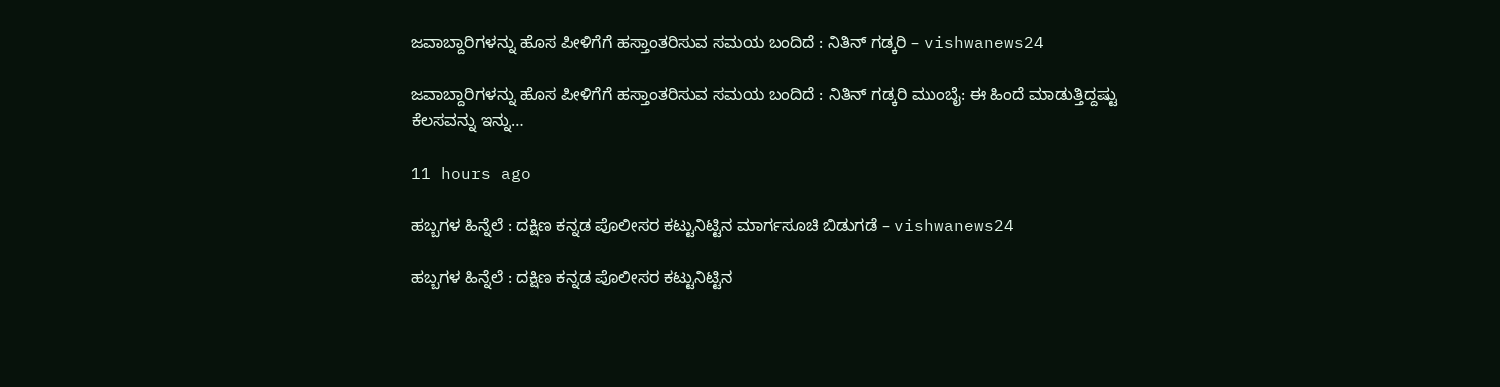ಜವಾಬ್ದಾರಿಗಳನ್ನು ಹೊಸ ಪೀಳಿಗೆಗೆ ಹಸ್ತಾಂತರಿಸುವ ಸಮಯ ಬಂದಿದೆ : ನಿತಿನ್ ಗಡ್ಕರಿ – vishwanews24

ಜವಾಬ್ದಾರಿಗಳನ್ನು ಹೊಸ ಪೀಳಿಗೆಗೆ ಹಸ್ತಾಂತರಿಸುವ ಸಮಯ ಬಂದಿದೆ : ನಿತಿನ್ ಗಡ್ಕರಿ ಮುಂಬೈ: ಈ ಹಿಂದೆ ಮಾಡುತ್ತಿದ್ದಷ್ಟು ಕೆಲಸವನ್ನು ಇನ್ನು…

11 hours ago

ಹಬ್ಬಗಳ ಹಿನ್ನೆಲೆ : ದಕ್ಷಿಣ ಕನ್ನಡ ಪೊಲೀಸರ ಕಟ್ಟುನಿಟ್ಟಿನ ಮಾರ್ಗಸೂಚಿ ಬಿಡುಗಡೆ – vishwanews24

ಹಬ್ಬಗಳ ಹಿನ್ನೆಲೆ : ದಕ್ಷಿಣ ಕನ್ನಡ ಪೊಲೀಸರ ಕಟ್ಟುನಿಟ್ಟಿನ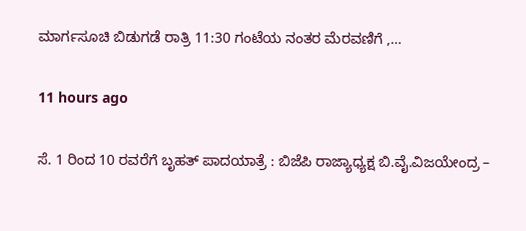ಮಾರ್ಗಸೂಚಿ ಬಿಡುಗಡೆ ರಾತ್ರಿ 11:30 ಗಂಟೆಯ ನಂತರ ಮೆರವಣಿಗೆ ,…

11 hours ago

ಸೆ. 1 ರಿಂದ 10 ರವರೆಗೆ ಬೃಹತ್ ಪಾದಯಾತ್ರೆ : ಬಿಜೆಪಿ ರಾಜ್ಯಾಧ್ಯಕ್ಷ ಬಿ.ವೈ.ವಿಜಯೇಂದ್ರ –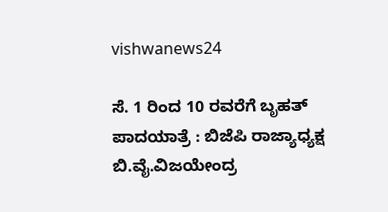vishwanews24

ಸೆ. 1 ರಿಂದ 10 ರವರೆಗೆ ಬೃಹತ್ ಪಾದಯಾತ್ರೆ : ಬಿಜೆಪಿ ರಾಜ್ಯಾಧ್ಯಕ್ಷ ಬಿ.ವೈ.ವಿಜಯೇಂದ್ರ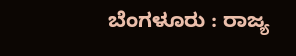ಬೆಂಗಳೂರು : ರಾಜ್ಯ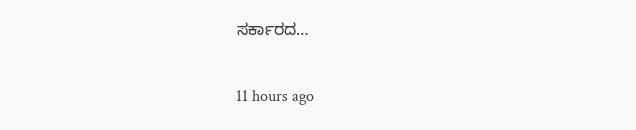ಸರ್ಕಾರದ…

11 hours ago